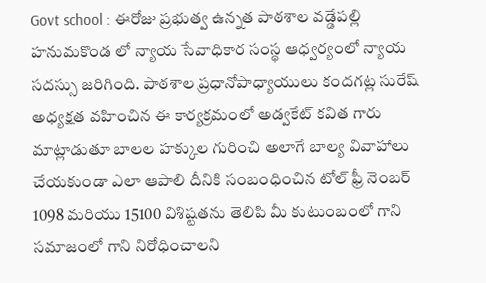Govt school : ఈరోజు ప్రభుత్వ ఉన్నత పాఠశాల వడ్డేపల్లి హనుమకొండ లో న్యాయ సేవాధికార సంస్థ ఆధ్వర్యంలో న్యాయ సదస్సు జరిగింది. పాఠశాల ప్రధానోపాధ్యాయులు కందగట్ల సురేష్ అధ్యక్షత వహించిన ఈ కార్యక్రమంలో అడ్వకేట్ కవిత గారు మాట్లాడుతూ బాలల హక్కుల గురించి అలాగే బాల్య వివాహాలు చేయకుండా ఎలా ఆపాలి దీనికి సంబంధించిన టోల్ ఫ్రీ నెంబర్ 1098 మరియు 15100 విశిష్టతను తెలిపి మీ కుటుంబంలో గాని సమాజంలో గాని నిరోధించాలని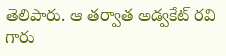తెలిపారు. ఆ తర్వాత అడ్వకేట్ రవి గారు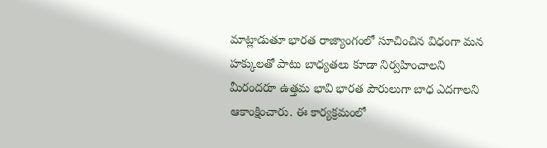మాట్లాడుతూ భారత రాజ్యాంగంలో సూచించిన విధంగా మన హక్కులతో పాటు బాధ్యతలు కూడా నిర్వహించాలని మీరందరూ ఉత్తమ భావి భారత పౌరులుగా బాధ ఎదగాలని ఆకాంక్షించారు. ఈ కార్యక్రమంలో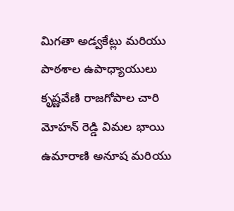మిగతా అడ్వకేట్లు మరియు పాఠశాల ఉపాధ్యాయులు కృష్ణవేణి రాజగోపాల చారి మోహన్ రెడ్డి విమల భాయి ఉమారాణి అనూష మరియు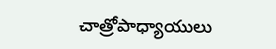చాత్రోపాధ్యాయులు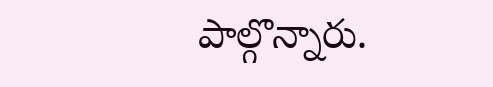పాల్గొన్నారు.